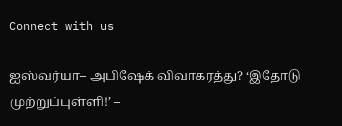Connect with us

ஐஸ்வர்யா– அபிஷேக் விவாகரத்து? ‘இதோடு முற்றுப்புள்ளி!’ –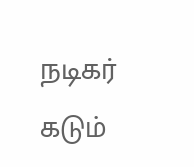நடிகர் கடும்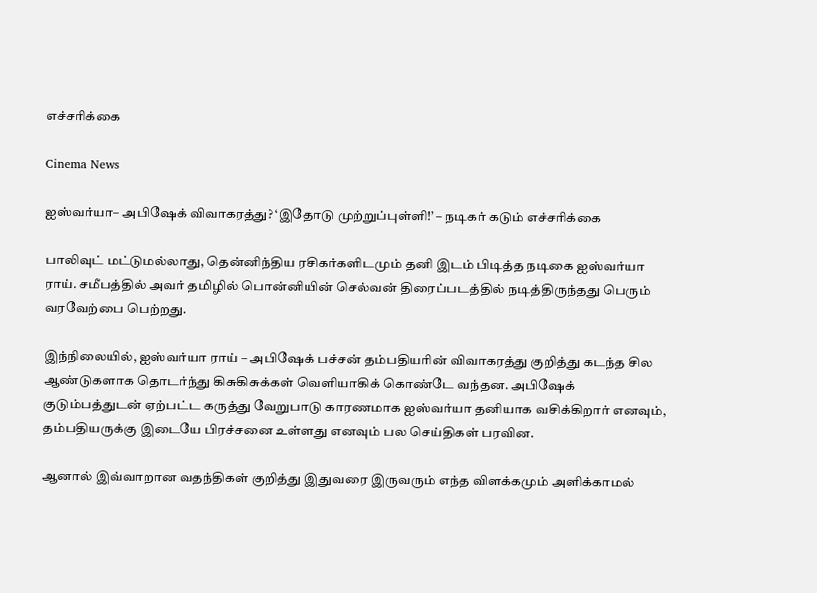எச்சரிக்கை

Cinema News

ஐஸ்வர்யா– அபிஷேக் விவாகரத்து? ‘இதோடு முற்றுப்புள்ளி!’ – நடிகர் கடும் எச்சரிக்கை

பாலிவுட் மட்டுமல்லாது, தென்னிந்திய ரசிகர்களிடமும் தனி இடம் பிடித்த நடிகை ஐஸ்வர்யா ராய். சமீபத்தில் அவர் தமிழில் பொன்னியின் செல்வன் திரைப்படத்தில் நடித்திருந்தது பெரும் வரவேற்பை பெற்றது.

இந்நிலையில், ஐஸ்வர்யா ராய் – அபிஷேக் பச்சன் தம்பதியரின் விவாகரத்து குறித்து கடந்த சில ஆண்டுகளாக தொடர்ந்து கிசுகிசுக்கள் வெளியாகிக் கொண்டே வந்தன. அபிஷேக் குடும்பத்துடன் ஏற்பட்ட கருத்து வேறுபாடு காரணமாக ஐஸ்வர்யா தனியாக வசிக்கிறார் எனவும், தம்பதியருக்கு இடையே பிரச்சனை உள்ளது எனவும் பல செய்திகள் பரவின.

ஆனால் இவ்வாறான வதந்திகள் குறித்து இதுவரை இருவரும் எந்த விளக்கமும் அளிக்காமல்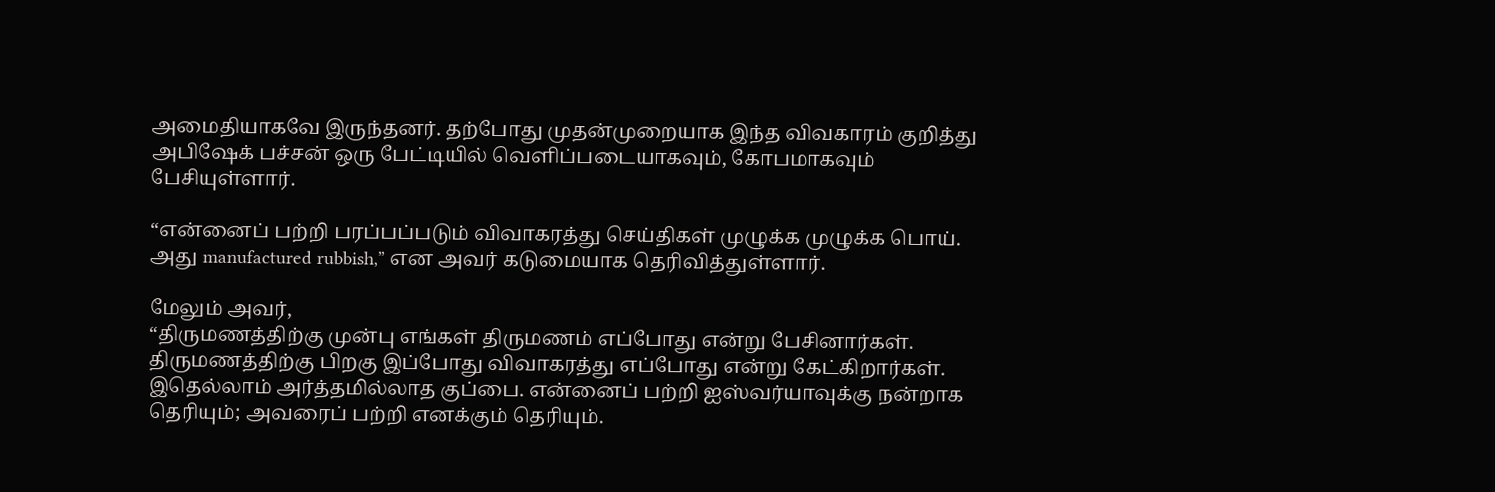அமைதியாகவே இருந்தனர். தற்போது முதன்முறையாக இந்த விவகாரம் குறித்து அபிஷேக் பச்சன் ஒரு பேட்டியில் வெளிப்படையாகவும், கோபமாகவும் பேசியுள்ளார்.

“என்னைப் பற்றி பரப்பப்படும் விவாகரத்து செய்திகள் முழுக்க முழுக்க பொய். அது manufactured rubbish,” என அவர் கடுமையாக தெரிவித்துள்ளார்.

மேலும் அவர்,
“திருமணத்திற்கு முன்பு எங்கள் திருமணம் எப்போது என்று பேசினார்கள். திருமணத்திற்கு பிறகு இப்போது விவாகரத்து எப்போது என்று கேட்கிறார்கள். இதெல்லாம் அர்த்தமில்லாத குப்பை. என்னைப் பற்றி ஐஸ்வர்யாவுக்கு நன்றாக தெரியும்; அவரைப் பற்றி எனக்கும் தெரியும்.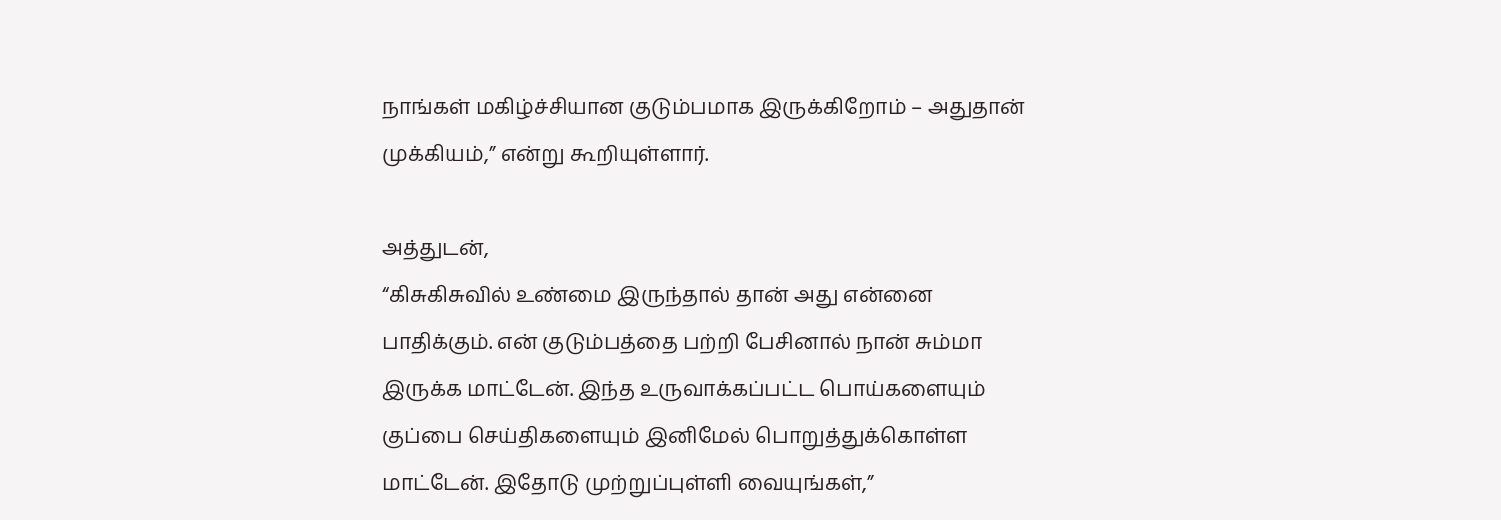நாங்கள் மகிழ்ச்சியான குடும்பமாக இருக்கிறோம் – அதுதான் முக்கியம்,” என்று கூறியுள்ளார்.

அத்துடன்,
“கிசுகிசுவில் உண்மை இருந்தால் தான் அது என்னை பாதிக்கும். என் குடும்பத்தை பற்றி பேசினால் நான் சும்மா இருக்க மாட்டேன். இந்த உருவாக்கப்பட்ட பொய்களையும் குப்பை செய்திகளையும் இனிமேல் பொறுத்துக்கொள்ள மாட்டேன். இதோடு முற்றுப்புள்ளி வையுங்கள்,”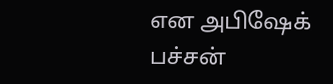என அபிஷேக் பச்சன்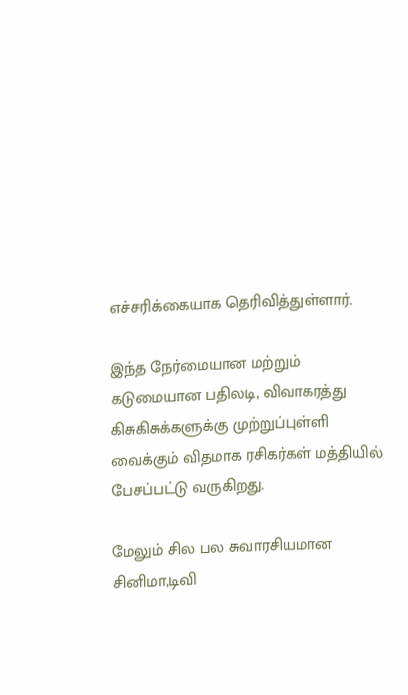எச்சரிக்கையாக தெரிவித்துள்ளார்.

இந்த நேர்மையான மற்றும் கடுமையான பதிலடி, விவாகரத்து கிசுகிசுக்களுக்கு முற்றுப்புள்ளி வைக்கும் விதமாக ரசிகர்கள் மத்தியில் பேசப்பட்டு வருகிறது.

மேலும் சில பல சுவாரசியமான சினிமா,டிவி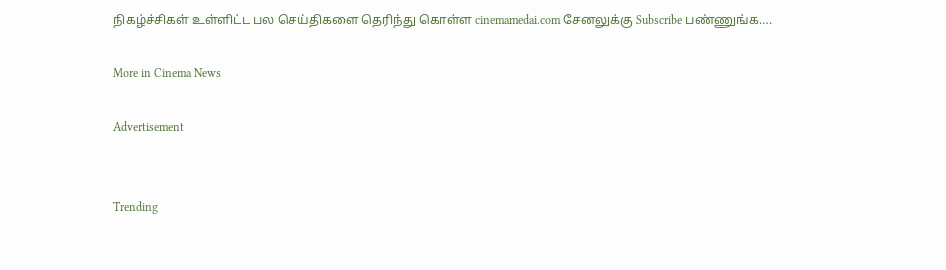நிகழ்ச்சிகள் உள்ளிட்ட பல செய்திகளை தெரிந்து கொள்ள cinemamedai.com சேனலுக்கு Subscribe பண்ணுங்க….

More in Cinema News

Advertisement


Trending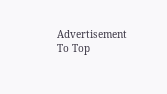Advertisement
To Top